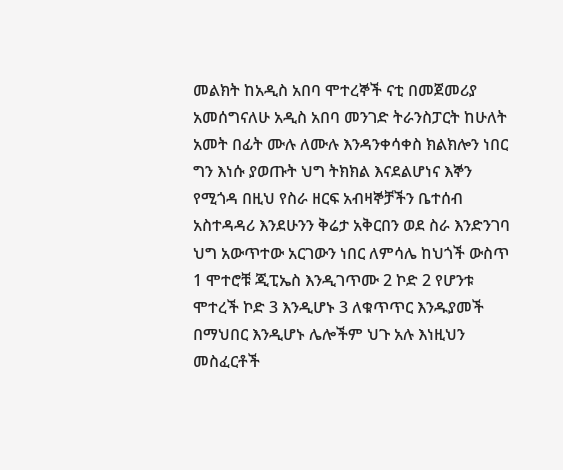መልክት ከአዲስ አበባ ሞተረኞች ናቲ በመጀመሪያ አመሰግናለሁ አዲስ አበባ መንገድ ትራንስፓርት ከሁለት አመት በፊት ሙሉ ለሙሉ እንዳንቀሳቀስ ክልክሎን ነበር ግን እነሱ ያወጡት ህግ ትክክል እናደልሆነና እኞን የሚጎዳ በዚህ የስራ ዘርፍ አብዛኞቻችን ቤተሰብ አስተዳዳሪ እንደሁንን ቅሬታ አቅርበን ወደ ስራ እንድንገባ ህግ አውጥተው አርገውን ነበር ለምሳሌ ከህጎች ውስጥ 1 ሞተሮቹ ጂፒኤስ እንዲገጥሙ 2 ኮድ 2 የሆንቱ ሞተረች ኮድ 3 እንዲሆኑ 3 ለቁጥጥር እንዱያመች በማህበር እንዲሆኑ ሌሎችም ህጉ አሉ እነዚህን መስፈርቶች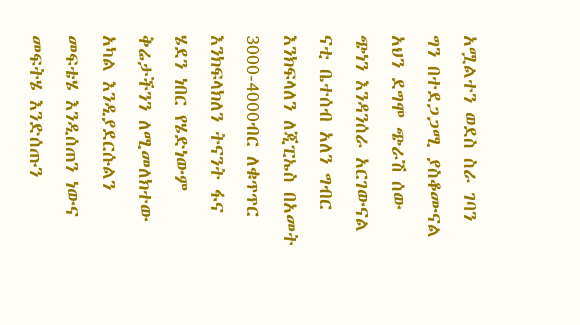አሟልተን ወደስ ስራ ገባን ግን በተደጋጋሚ ያስቆሙናል አህን ደግሞ ጭራሽ ሰው ጭነን እንዳንሰራ አርገውናል ናቲ ቤተሰብ አለን ግብር እንክፍላለን ለጂፒኤስ በአመት 3000-4000ብር ለቁጥጥር እንክፍላክለን ትናንት ፋና ሄደን ነበር የሄድነውም ቅሬታችንን ለሚመለክተው አካል እንዲያደርሱልን መፍቴሄ እንዲሰጠን ነውና መፍትሄ እንድሰጡን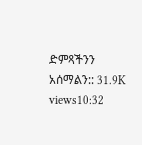ድምጻችንን አሰማልን:: 31.9K views10:32